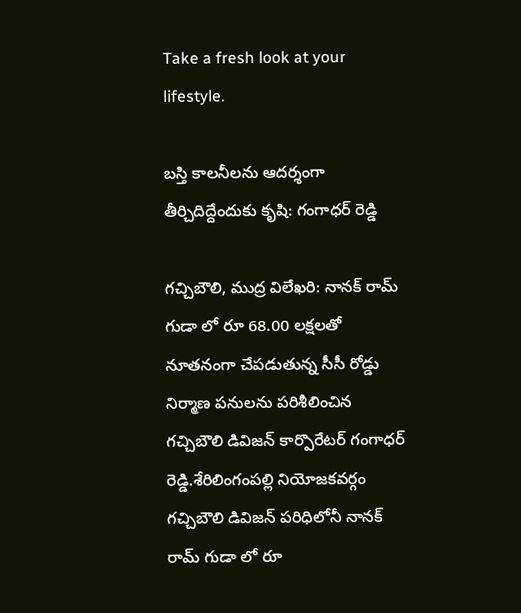Take a fresh look at your lifestyle.

బస్తి కాలనీలను ఆదర్శంగా తీర్చిదిద్దేందుకు కృషి: గంగాధర్ రెడ్డి

గచ్చిబౌలి, ముద్ర విలేఖరి: నానక్ రామ్ గుడా లో రూ 68.00 లక్షలతో నూతనంగా చేపడుతున్న సీసీ రోడ్డు నిర్మాణ పనులను పరిశీలించిన గచ్చిబౌలి డివిజన్ కార్పొరేటర్ గంగాధర్ రెడ్డి.శేరిలింగంపల్లి నియోజకవర్గం గచ్చిబౌలి డివిజన్ పరిధిలోనీ నానక్ రామ్ గుడా లో రూ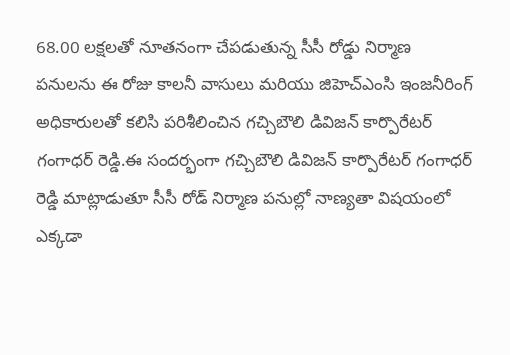68.00 లక్షలతో నూతనంగా చేపడుతున్న సీసీ రోడ్డు నిర్మాణ పనులను ఈ రోజు కాలనీ వాసులు మరియు జిహెచ్ఎంసి ఇంజనీరింగ్ అధికారులతో కలిసి పరిశీలించిన గచ్చిబౌలి డివిజన్ కార్పొరేటర్ గంగాధర్ రెడ్డి.ఈ సందర్భంగా గచ్చిబౌలి డివిజన్ కార్పొరేటర్ గంగాధర్ రెడ్డి మాట్లాడుతూ సీసీ రోడ్ నిర్మాణ పనుల్లో నాణ్యతా విషయంలో ఎక్కడా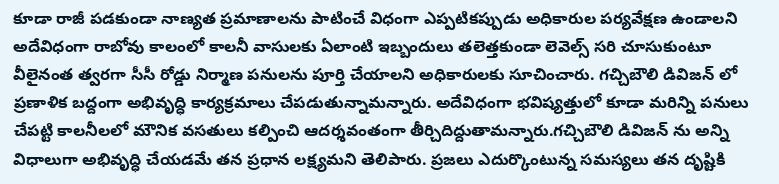కూడా రాజీ పడకుండా నాణ్యత ప్రమాణాలను పాటించే విధంగా ఎప్పటికప్పుడు అధికారుల పర్యవేక్షణ ఉండాలని అదేవిధంగా రాబోవు కాలంలో కాలనీ వాసులకు ఏలాంటి ఇబ్బందులు తలెత్తకుండా లెవెల్స్ సరి చూసుకుంటూ వీలైనంత త్వరగా సీసీ రోడ్డు నిర్మాణ పనులను పూర్తి చేయాలని అధికారులకు సూచించారు. గచ్చిబౌలి డివిజన్ లో ప్రణాళిక బద్దంగా అభివృద్ధి కార్యక్రమాలు చేపడుతున్నామన్నారు. అదేవిధంగా భవిష్యత్తులో కూడా మరిన్ని పనులు చేపట్టి కాలనీలలో మౌనిక వసతులు కల్పించి ఆదర్శవంతంగా తీర్చిదిద్దుతామన్నారు.గచ్చిబౌలి డివిజన్‌ ను అన్ని విధాలుగా అభివృద్ధి చేయడమే తన ప్రధాన లక్ష్యమని తెలిపారు. ప్రజలు ఎదుర్కొంటున్న సమస్యలు తన దృష్టికి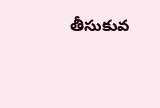తీసుకువ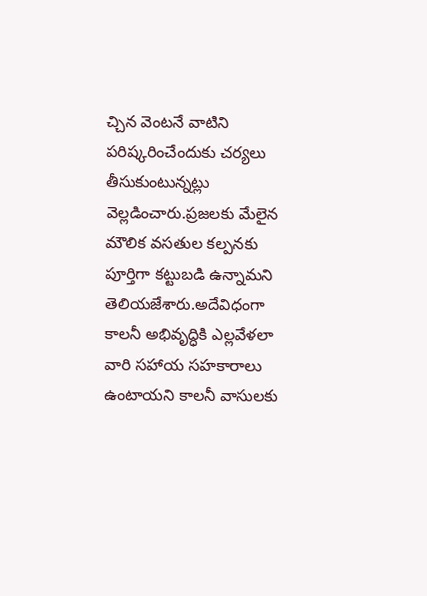చ్చిన వెంటనే వాటిని పరిష్కరించేందుకు చర్యలు తీసుకుంటున్నట్లు వెల్లడించారు.ప్రజలకు మేలైన మౌలిక వసతుల కల్పనకు పూర్తిగా కట్టుబడి ఉన్నామని తెలియజేశారు.అదేవిధంగా కాలనీ అభివృద్ధికి ఎల్లవేళలా వారి సహాయ సహకారాలు ఉంటాయని కాలనీ వాసులకు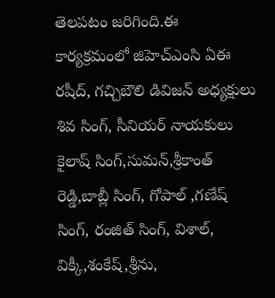తెలపటం జరిగింది.ఈ కార్యక్రమంలో జిహెచ్ఎంసి ఏఈ రషీద్, గచ్చిబౌలి డివిజన్ అధ్యక్షులు శివ సింగ్, సీనియర్ నాయకులు కైలాష్ సింగ్,సుమన్,శ్రీకాంత్ రెడ్డి,బాబ్లీ సింగ్, గోపాల్ ,గణేష్ సింగ్, రంజిత్ సింగ్, విశాల్, విక్కీ,శంకేష్,శ్రీను,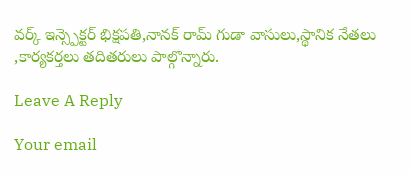వర్క్ ఇన్స్పెక్టర్ భిక్షపతి,నానక్ రామ్ గుడా వాసులు,స్థానిక నేతలు ,కార్యకర్తలు తదితరులు పాల్గొన్నారు.

Leave A Reply

Your email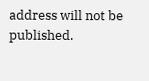address will not be published.